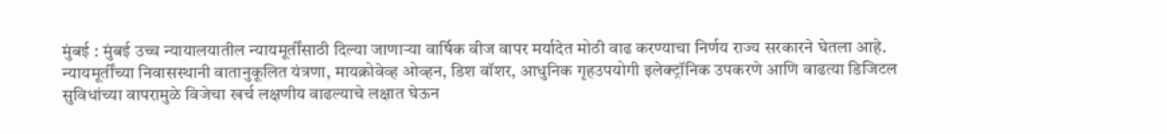मुंबई : मुंबई उच्च न्यायालयातील न्यायमूर्तींसाठी दिल्या जाणाऱ्या वार्षिक वीज वापर मर्यादेत मोठी वाढ करण्याचा निर्णय राज्य सरकारने घेतला आहे. न्यायमूर्तींच्या निवासस्थानी वातानुकूलित यंत्रणा, मायक्रोवेव्ह ओव्हन, डिश वॉशर, आधुनिक गृहउपयोगी इलेक्ट्रॉनिक उपकरणे आणि वाढत्या डिजिटल सुविधांच्या वापरामुळे विजेचा खर्च लक्षणीय वाढल्याचे लक्षात घेऊन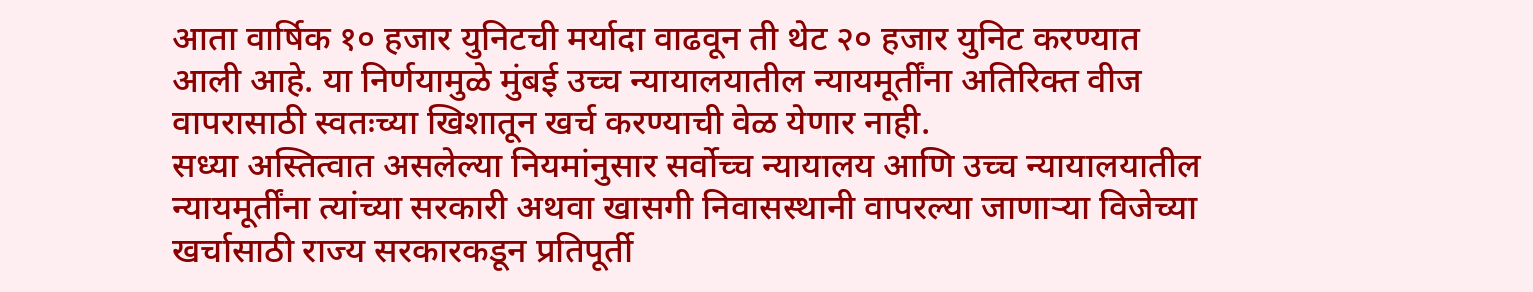आता वार्षिक १० हजार युनिटची मर्यादा वाढवून ती थेट २० हजार युनिट करण्यात आली आहे. या निर्णयामुळे मुंबई उच्च न्यायालयातील न्यायमूर्तींना अतिरिक्त वीज वापरासाठी स्वतःच्या खिशातून खर्च करण्याची वेळ येणार नाही.
सध्या अस्तित्वात असलेल्या नियमांनुसार सर्वोच्च न्यायालय आणि उच्च न्यायालयातील न्यायमूर्तींना त्यांच्या सरकारी अथवा खासगी निवासस्थानी वापरल्या जाणाऱ्या विजेच्या खर्चासाठी राज्य सरकारकडून प्रतिपूर्ती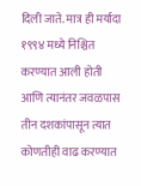दिली जाते. मात्र ही मर्यादा १९९४ मध्ये निश्चित करण्यात आली होती आणि त्यानंतर जवळपास तीन दशकांपासून त्यात कोणतीही वाढ करण्यात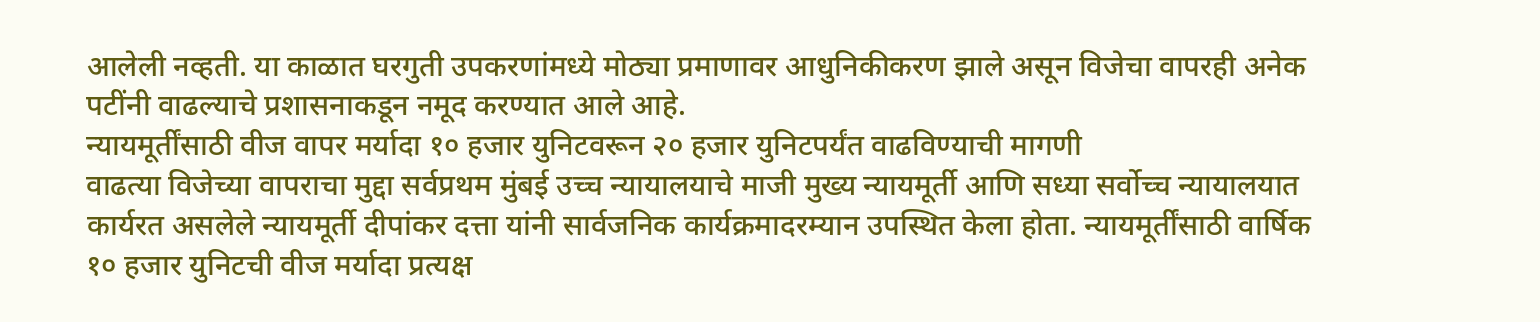आलेली नव्हती. या काळात घरगुती उपकरणांमध्ये मोठ्या प्रमाणावर आधुनिकीकरण झाले असून विजेचा वापरही अनेक पटींनी वाढल्याचे प्रशासनाकडून नमूद करण्यात आले आहे.
न्यायमूर्तींसाठी वीज वापर मर्यादा १० हजार युनिटवरून २० हजार युनिटपर्यंत वाढविण्याची मागणी
वाढत्या विजेच्या वापराचा मुद्दा सर्वप्रथम मुंबई उच्च न्यायालयाचे माजी मुख्य न्यायमूर्ती आणि सध्या सर्वोच्च न्यायालयात कार्यरत असलेले न्यायमूर्ती दीपांकर दत्ता यांनी सार्वजनिक कार्यक्रमादरम्यान उपस्थित केला होता. न्यायमूर्तींसाठी वार्षिक १० हजार युनिटची वीज मर्यादा प्रत्यक्ष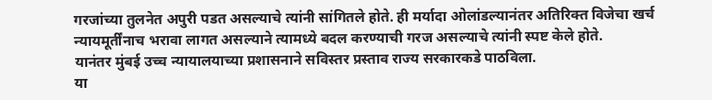गरजांच्या तुलनेत अपुरी पडत असल्याचे त्यांनी सांगितले होते. ही मर्यादा ओलांडल्यानंतर अतिरिक्त विजेचा खर्च न्यायमूर्तींनाच भरावा लागत असल्याने त्यामध्ये बदल करण्याची गरज असल्याचे त्यांनी स्पष्ट केले होते.
यानंतर मुंबई उच्च न्यायालयाच्या प्रशासनाने सविस्तर प्रस्ताव राज्य सरकारकडे पाठविला.
या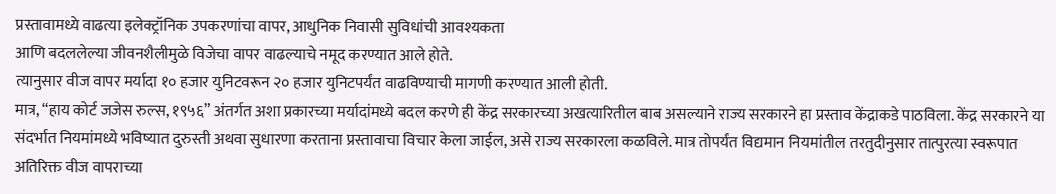प्रस्तावामध्ये वाढत्या इलेक्ट्रॉनिक उपकरणांचा वापर, आधुनिक निवासी सुविधांची आवश्यकता
आणि बदललेल्या जीवनशैलीमुळे विजेचा वापर वाढल्याचे नमूद करण्यात आले होते.
त्यानुसार वीज वापर मर्यादा १० हजार युनिटवरून २० हजार युनिटपर्यंत वाढविण्याची मागणी करण्यात आली होती.
मात्र, “हाय कोर्ट जजेस रुल्स, १९५६” अंतर्गत अशा प्रकारच्या मर्यादांमध्ये बदल करणे ही केंद्र सरकारच्या अखत्यारितील बाब असल्याने राज्य सरकारने हा प्रस्ताव केंद्राकडे पाठविला. केंद्र सरकारने या संदर्भात नियमांमध्ये भविष्यात दुरुस्ती अथवा सुधारणा करताना प्रस्तावाचा विचार केला जाईल, असे राज्य सरकारला कळविले. मात्र तोपर्यंत विद्यमान नियमांतील तरतुदीनुसार तात्पुरत्या स्वरूपात अतिरिक्त वीज वापराच्या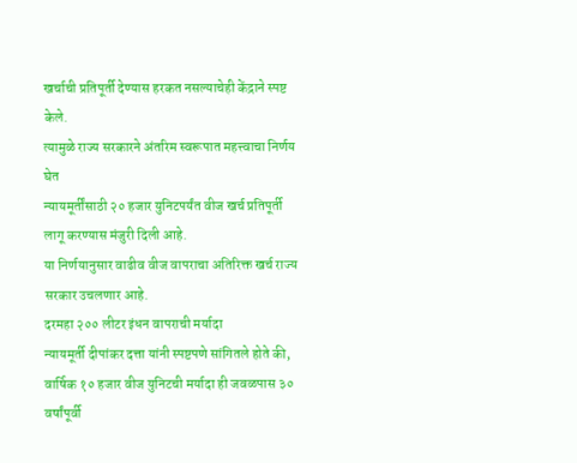खर्चाची प्रतिपूर्ती देण्यास हरकत नसल्याचेही केंद्राने स्पष्ट केले.
त्यामुळे राज्य सरकारने अंतरिम स्वरूपात महत्त्वाचा निर्णय घेत
न्यायमूर्तींसाठी २० हजार युनिटपर्यंत वीज खर्च प्रतिपूर्ती लागू करण्यास मंजुरी दिली आहे.
या निर्णयानुसार वाढीव वीज वापराचा अतिरिक्त खर्च राज्य सरकार उचलणार आहे.
दरमहा २०० लीटर इंधन वापराची मर्यादा
न्यायमूर्ती दीपांकर दत्ता यांनी स्पष्टपणे सांगितले होते की, वार्षिक १० हजार वीज युनिटची मर्यादा ही जवळपास ३० वर्षांपूर्वी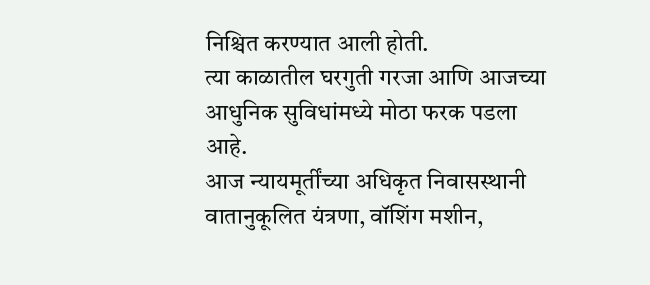निश्चित करण्यात आली होती.
त्या काळातील घरगुती गरजा आणि आजच्या आधुनिक सुविधांमध्ये मोठा फरक पडला आहे.
आज न्यायमूर्तींच्या अधिकृत निवासस्थानी वातानुकूलित यंत्रणा, वॉशिंग मशीन,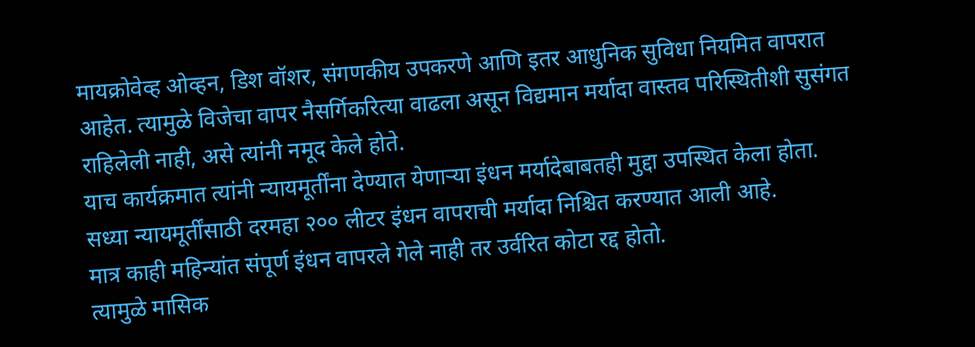मायक्रोवेव्ह ओव्हन, डिश वॉशर, संगणकीय उपकरणे आणि इतर आधुनिक सुविधा नियमित वापरात आहेत. त्यामुळे विजेचा वापर नैसर्गिकरित्या वाढला असून विद्यमान मर्यादा वास्तव परिस्थितीशी सुसंगत राहिलेली नाही, असे त्यांनी नमूद केले होते.
याच कार्यक्रमात त्यांनी न्यायमूर्तींना देण्यात येणाऱ्या इंधन मर्यादेबाबतही मुद्दा उपस्थित केला होता.
सध्या न्यायमूर्तींसाठी दरमहा २०० लीटर इंधन वापराची मर्यादा निश्चित करण्यात आली आहे.
मात्र काही महिन्यांत संपूर्ण इंधन वापरले गेले नाही तर उर्वरित कोटा रद्द होतो.
त्यामुळे मासिक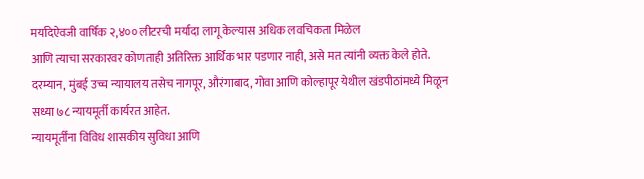मर्यादेऐवजी वार्षिक २,४०० लीटरची मर्यादा लागू केल्यास अधिक लवचिकता मिळेल
आणि त्याचा सरकारवर कोणताही अतिरिक्त आर्थिक भार पडणार नाही, असे मत त्यांनी व्यक्त केले होते.
दरम्यान, मुंबई उच्च न्यायालय तसेच नागपूर, औरंगाबाद, गोवा आणि कोल्हापूर येथील खंडपीठांमध्ये मिळून सध्या ७८ न्यायमूर्ती कार्यरत आहेत.
न्यायमूर्तींना विविध शासकीय सुविधा आणि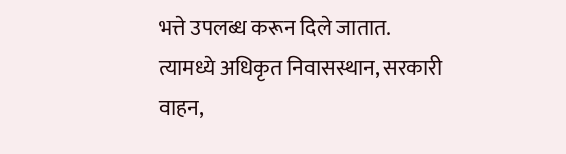भत्ते उपलब्ध करून दिले जातात.
त्यामध्ये अधिकृत निवासस्थान, सरकारी वाहन,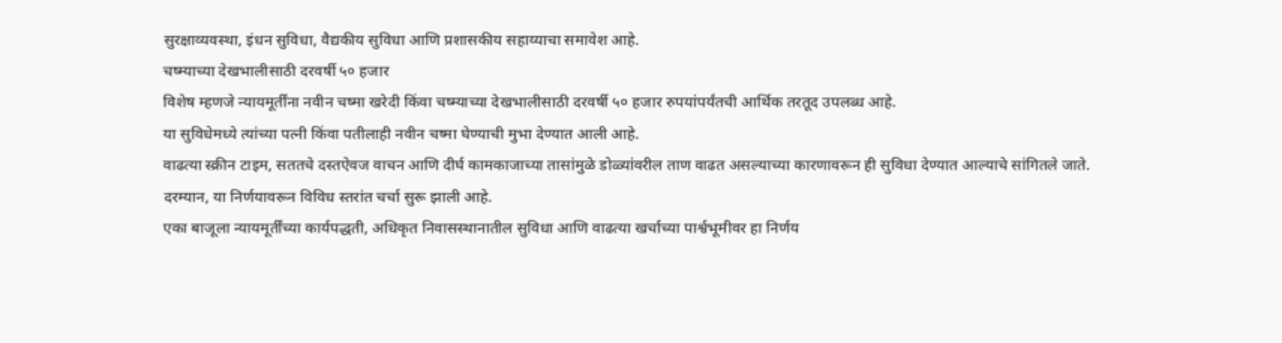सुरक्षाव्यवस्था, इंधन सुविधा, वैद्यकीय सुविधा आणि प्रशासकीय सहाय्याचा समावेश आहे.
चष्म्याच्या देखभालीसाठी दरवर्षी ५० हजार
विशेष म्हणजे न्यायमूर्तींना नवीन चष्मा खरेदी किंवा चष्म्याच्या देखभालीसाठी दरवर्षी ५० हजार रुपयांपर्यंतची आर्थिक तरतूद उपलब्ध आहे.
या सुविधेमध्ये त्यांच्या पत्नी किंवा पतीलाही नवीन चष्मा घेण्याची मुभा देण्यात आली आहे.
वाढत्या स्क्रीन टाइम, सततचे दस्तऐवज वाचन आणि दीर्घ कामकाजाच्या तासांमुळे डोळ्यांवरील ताण वाढत असल्याच्या कारणावरून ही सुविधा देण्यात आल्याचे सांगितले जाते.
दरम्यान, या निर्णयावरून विविध स्तरांत चर्चा सुरू झाली आहे.
एका बाजूला न्यायमूर्तींच्या कार्यपद्धती, अधिकृत निवासस्थानातील सुविधा आणि वाढत्या खर्चाच्या पार्श्वभूमीवर हा निर्णय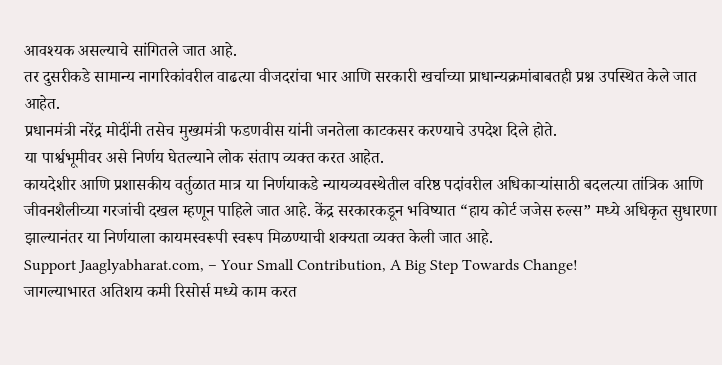आवश्यक असल्याचे सांगितले जात आहे.
तर दुसरीकडे सामान्य नागरिकांवरील वाढत्या वीजदरांचा भार आणि सरकारी खर्चाच्या प्राधान्यक्रमांबाबतही प्रश्न उपस्थित केले जात आहेत.
प्रधानमंत्री नरेंद्र मोदींनी तसेच मुख्यमंत्री फडणवीस यांनी जनतेला काटकसर करण्याचे उपदेश दिले होते.
या पार्श्वभूमीवर असे निर्णय घेतल्याने लोक संताप व्यक्त करत आहेत.
कायदेशीर आणि प्रशासकीय वर्तुळात मात्र या निर्णयाकडे न्यायव्यवस्थेतील वरिष्ठ पदांवरील अधिकाऱ्यांसाठी बदलत्या तांत्रिक आणि जीवनशैलीच्या गरजांची दखल म्हणून पाहिले जात आहे. केंद्र सरकारकडून भविष्यात “हाय कोर्ट जजेस रुल्स” मध्ये अधिकृत सुधारणा झाल्यानंतर या निर्णयाला कायमस्वरूपी स्वरूप मिळण्याची शक्यता व्यक्त केली जात आहे.
Support Jaaglyabharat.com, – Your Small Contribution, A Big Step Towards Change!
जागल्याभारत अतिशय कमी रिसोर्स मध्ये काम करत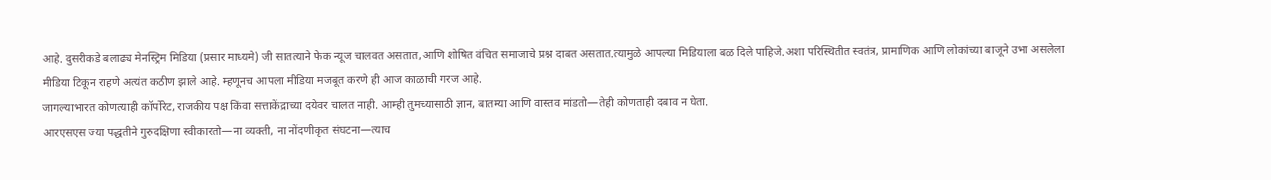आहे. दुसरीकडे बलाढ्य मेनस्ट्रिम मिडिया (प्रसार माध्यमे) जी सातत्याने फेक न्यूज चालवत असतात,आणि शोषित वंचित समाजाचे प्रश्न दाबत असतात.त्यामुळे आपल्या मिडियाला बळ दिले पाहिजे.अशा परिस्थितीत स्वतंत्र, प्रामाणिक आणि लोकांच्या बाजूने उभा असलेला मीडिया टिकून राहणे अत्यंत कठीण झाले आहे. म्हणूनच आपला मीडिया मजबूत करणे ही आज काळाची गरज आहे.
जागल्याभारत कोणत्याही कॉर्पोरेट, राजकीय पक्ष किंवा सत्ताकेंद्राच्या दयेवर चालत नाही. आम्ही तुमच्यासाठी ज्ञान, बातम्या आणि वास्तव मांडतो—तेही कोणताही दबाव न घेता.
आरएसएस ज्या पद्धतीने गुरुदक्षिणा स्वीकारतो—ना व्यक्ती, ना नोंदणीकृत संघटना—त्याच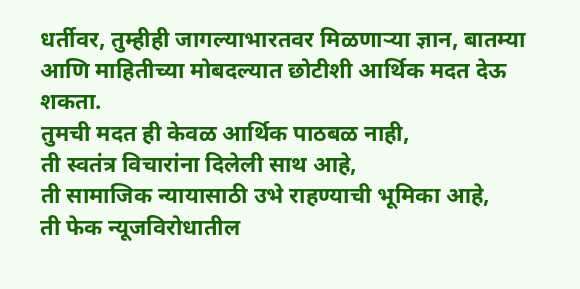धर्तीवर, तुम्हीही जागल्याभारतवर मिळणाऱ्या ज्ञान, बातम्या आणि माहितीच्या मोबदल्यात छोटीशी आर्थिक मदत देऊ शकता.
तुमची मदत ही केवळ आर्थिक पाठबळ नाही,
ती स्वतंत्र विचारांना दिलेली साथ आहे,
ती सामाजिक न्यायासाठी उभे राहण्याची भूमिका आहे,
ती फेक न्यूजविरोधातील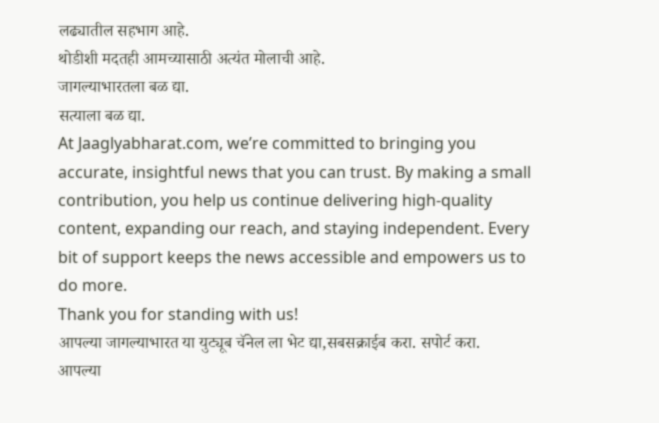लढ्यातील सहभाग आहे.
थोडीशी मदतही आमच्यासाठी अत्यंत मोलाची आहे.
जागल्याभारतला बळ द्या.
सत्याला बळ द्या.
At Jaaglyabharat.com, we’re committed to bringing you accurate, insightful news that you can trust. By making a small contribution, you help us continue delivering high-quality content, expanding our reach, and staying independent. Every bit of support keeps the news accessible and empowers us to do more.
Thank you for standing with us!
आपल्या जागल्याभारत या युट्यूब चॅनेल ला भेट द्या,सबसक्राईब करा. सपोर्ट करा.
आपल्या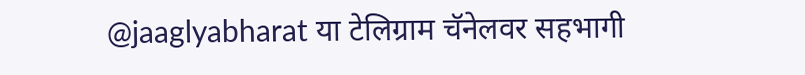@jaaglyabharat या टेलिग्राम चॅनेलवर सहभागी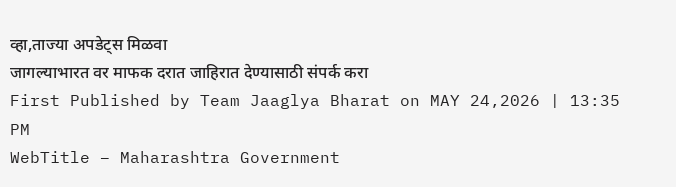व्हा,ताज्या अपडेट्स मिळवा
जागल्याभारत वर माफक दरात जाहिरात देण्यासाठी संपर्क करा
First Published by Team Jaaglya Bharat on MAY 24,2026 | 13:35 PM
WebTitle – Maharashtra Government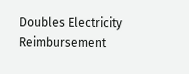Doubles Electricity Reimbursement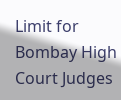Limit for Bombay High Court Judges